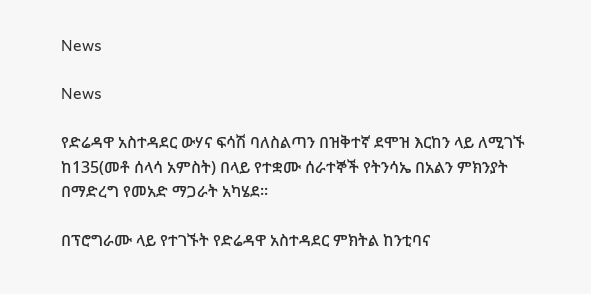News

News

የድሬዳዋ አስተዳደር ውሃና ፍሳሽ ባለስልጣን በዝቅተኛ ደሞዝ እርከን ላይ ለሚገኙ ከ135(መቶ ሰላሳ አምስት) በላይ የተቋሙ ሰራተኞች የትንሳኤ በአልን ምክንያት በማድረግ የመአድ ማጋራት አካሄደ።

በፕሮግራሙ ላይ የተገኙት የድሬዳዋ አስተዳደር ምክትል ከንቲባና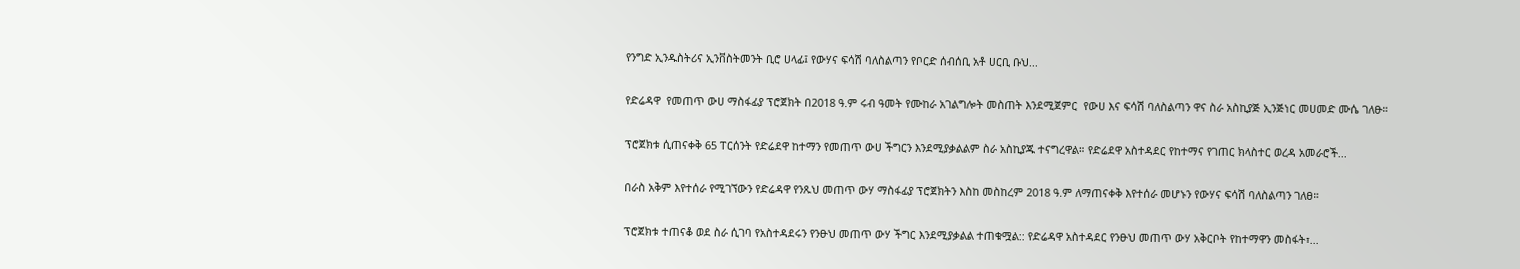የንግድ ኢንዱስትሪና ኢንቨስትመንት ቢሮ ሀላፊ፤ የውሃና ፍሳሽ ባለስልጣን የቦርድ ሰብሰቢ አቶ ሀርቢ ቡህ...

የድሬዳዋ  የመጠጥ ውሀ ማስፋፊያ ፕሮጀክት በ2018 ዓ.ም ሩብ ዓመት የሙከራ አገልግሎት መስጠት እንደሚጀምር  የውሀ እና ፍሳሽ ባለስልጣን ዋና ስራ አስኪያጅ ኢንጅነር መሀመድ ሙሴ ገለፁ።

ፕሮጀክቱ ሲጠናቀቅ 65 ፐርሰንት የድሬደዋ ከተማን የመጠጥ ውሀ ችግርን እንደሚያቃልልም ስራ አስኪያጁ ተናግረዋል። የድሬደዋ አስተዳደር የከተማና የገጠር ክላስተር ወረዳ አመራሮች...

በራስ አቅም እየተሰራ የሚገኘውን የድሬዳዋ የንጹህ መጠጥ ውሃ ማስፋፊያ ፕሮጀክትን እስከ መስከረም 2018 ዓ.ም ለማጠናቀቅ እየተሰራ መሆኑን የውሃና ፍሳሽ ባለስልጣን ገለፀ።

ፕሮጀክቱ ተጠናቆ ወደ ስራ ሲገባ የአስተዳደሩን የንፁህ መጠጥ ውሃ ችግር እንደሚያቃልል ተጠቁሟል:: የድሬዳዋ አስተዳደር የንፁህ መጠጥ ውሃ አቅርቦት የከተማዋን መስፋት፣...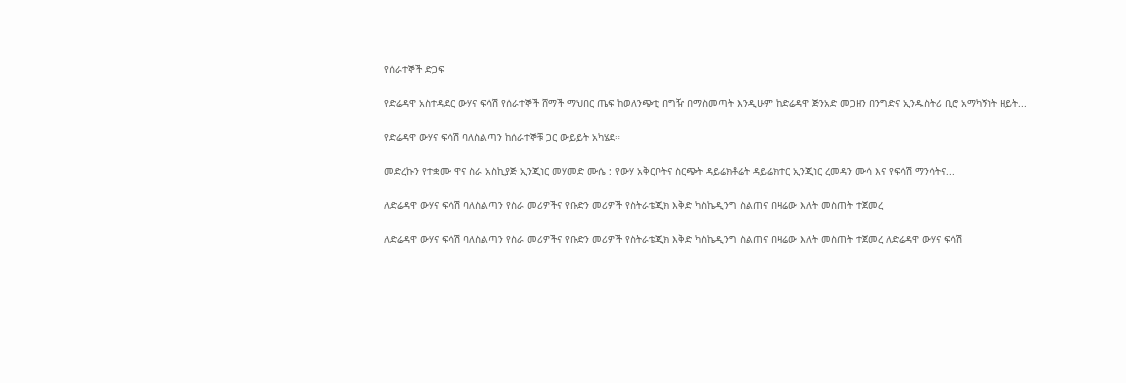የሰራተኞች ድጋፍ

የድሬዳዋ አስተዳደር ውሃና ፍሳሽ የሰራተኞች ሸማች ማህበር ጤፍ ከወለንጭቲ በግዥ በማስመጣት እንዲሁም ከድሬዳዋ ጅንአድ መጋዘን በንግድና ኢንዱስትሪ ቢሮ አማካኝነት ዘይት...

የድሬዳዋ ውሃና ፍሳሽ ባለስልጣን ከሰራተኞቹ ጋር ውይይት አካሄደ።

መድረኩን የተቋሙ ዋና ስራ አስኪያጅ ኢንጂነር መሃመድ ሙሴ : የውሃ አቅርቦትና ስርጭት ዳይሬክቶሬት ዳይሬክተር ኢንጂነር ረመዳን ሙሳ እና የፍሳሽ ማንሳትና...

ለድሬዳዋ ውሃና ፍሳሽ ባለስልጣን የስራ መሪዎችና የቡድን መሪዎች የስትራቴጂክ እቅድ ካስኬዲንግ ስልጠና በዛሬው እለት መስጠት ተጀመረ

ለድሬዳዋ ውሃና ፍሳሽ ባለስልጣን የስራ መሪዎችና የቡድን መሪዎች የስትራቴጂክ እቅድ ካስኬዲንግ ስልጠና በዛሬው እለት መስጠት ተጀመረ ለድሬዳዋ ውሃና ፍሳሽ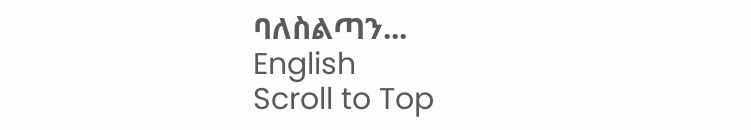ባለስልጣን...
English
Scroll to Top